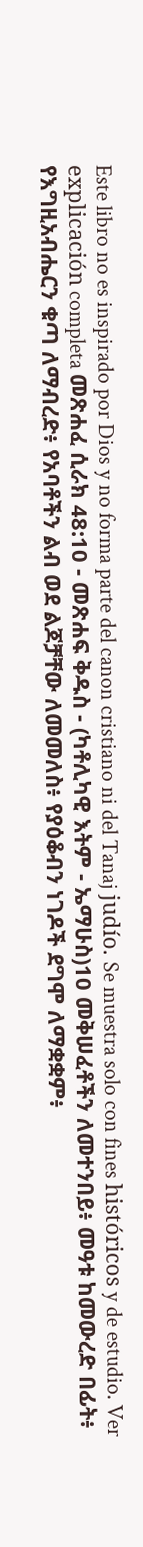Este libro no es inspirado por Dios y no forma parte del canon cristiano ni del Tanaj judío. Se muestra solo con fines históricos y de estudio. Ver explicación completa መጽሐፈ ሲራክ 48:10 - መጽሐፍ ቅዱስ - (ካቶሊካዊ እትም - ኤማሁስ)10 መቅሠፈቶችን ለመተንበይ፥ መዓቱ ከመውረድ በፊት፥ የእግዚአብሔርን ቁጣ ለማብረድ፥ የአባቶችን ልብ ወደ ልጆቻቸው ለመመለስ፥ የያዕቆብን ነገዶች ደግሞ ለማቋቋም፥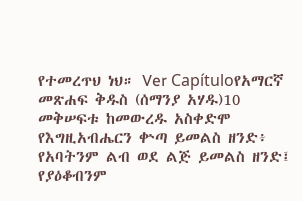የተመረጥህ ነህ። Ver Capítuloየአማርኛ መጽሐፍ ቅዱስ (ሰማንያ አሃዱ)10 መቅሠፍቱ ከመውረዱ አስቀድሞ የእግዚአብሔርን ቍጣ ይመልስ ዘንድ፥ የአባትንም ልብ ወደ ልጅ ይመልስ ዘንድ፤ የያዕቆብንም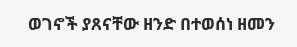ወገኖች ያጸናቸው ዘንድ በተወሰነ ዘመን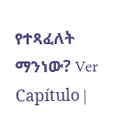የተጻፈለት ማንነው? Ver Capítulo |